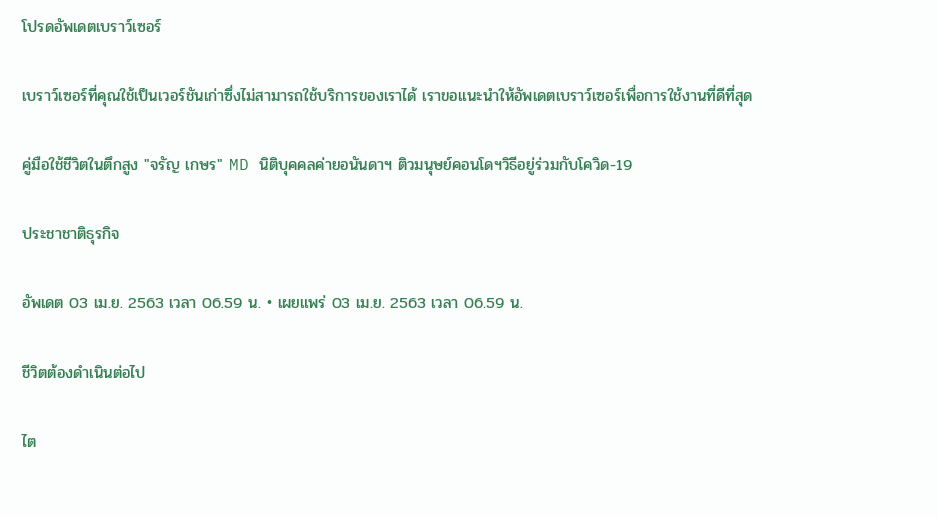โปรดอัพเดตเบราว์เซอร์

เบราว์เซอร์ที่คุณใช้เป็นเวอร์ชันเก่าซึ่งไม่สามารถใช้บริการของเราได้ เราขอแนะนำให้อัพเดตเบราว์เซอร์เพื่อการใช้งานที่ดีที่สุด

คู่มือใช้ชีวิตในตึกสูง "จรัญ เกษร" MD นิติบุคคลค่ายอนันดาฯ ติวมนุษย์คอนโดฯวิธีอยู่ร่วมกับโควิด-19

ประชาชาติธุรกิจ

อัพเดต 03 เม.ย. 2563 เวลา 06.59 น. • เผยแพร่ 03 เม.ย. 2563 เวลา 06.59 น.

ชีวิตต้องดำเนินต่อไป

ไต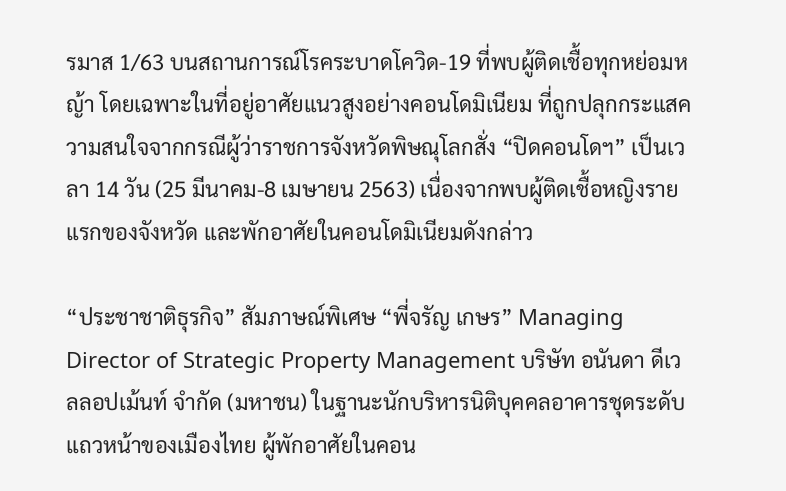รมาส 1/63 บนสถานการณ์โรคระบาดโควิด-19 ที่พบผู้ติดเชื้อทุกหย่อมหญ้า โดยเฉพาะในที่อยู่อาศัยแนวสูงอย่างคอนโดมิเนียม ที่ถูกปลุกกระแสความสนใจจากกรณีผู้ว่าราชการจังหวัดพิษณุโลกสั่ง “ปิดคอนโดฯ” เป็นเวลา 14 วัน (25 มีนาคม-8 เมษายน 2563) เนื่องจากพบผู้ติดเชื้อหญิงรายแรกของจังหวัด และพักอาศัยในคอนโดมิเนียมดังกล่าว

“ประชาชาติธุรกิจ” สัมภาษณ์พิเศษ “พี่จรัญ เกษร” Managing Director of Strategic Property Management บริษัท อนันดา ดีเวลลอปเม้นท์ จำกัด (มหาชน) ในฐานะนักบริหารนิติบุคคลอาคารชุดระดับแถวหน้าของเมืองไทย ผู้พักอาศัยในคอน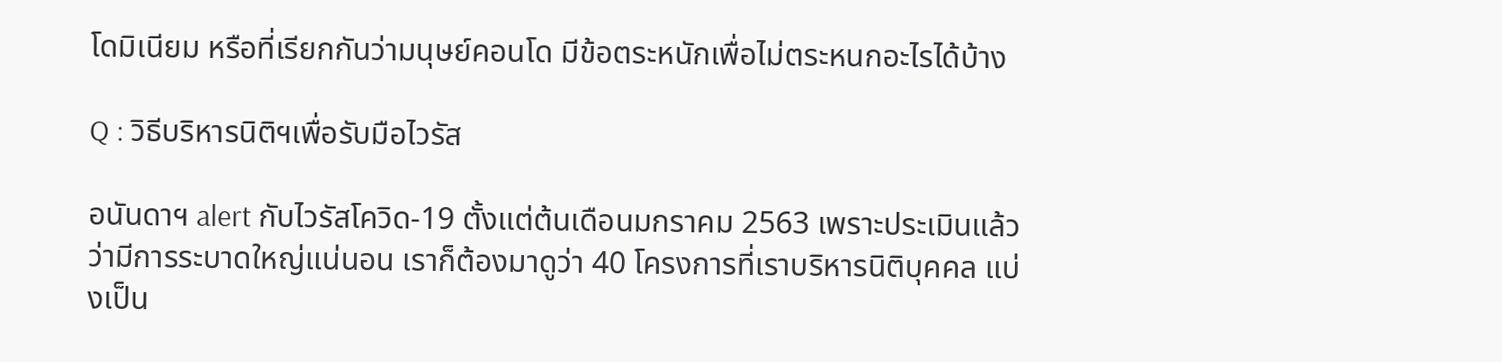โดมิเนียม หรือที่เรียกกันว่ามนุษย์คอนโด มีข้อตระหนักเพื่อไม่ตระหนกอะไรได้บ้าง

Q : วิธีบริหารนิติฯเพื่อรับมือไวรัส

อนันดาฯ alert กับไวรัสโควิด-19 ตั้งแต่ต้นเดือนมกราคม 2563 เพราะประเมินแล้วว่ามีการระบาดใหญ่แน่นอน เราก็ต้องมาดูว่า 40 โครงการที่เราบริหารนิติบุคคล แบ่งเป็น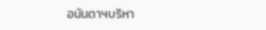อนันดาฯบริหา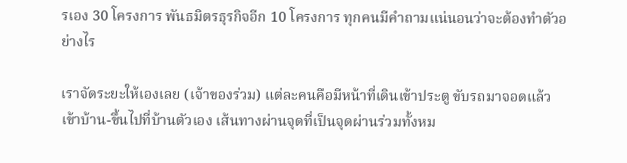รเอง 30 โครงการ พันธมิตรธุรกิจอีก 10 โครงการ ทุกคนมีคำถามแน่นอนว่าจะต้องทำตัวอย่างไร

เราจัดระยะให้เองเลย (เจ้าของร่วม) แต่ละคนคือมีหน้าที่เดินเข้าประตู ขับรถมาจอดแล้วเข้าบ้าน-ขึ้นไปที่บ้านตัวเอง เส้นทางผ่านจุดที่เป็นจุดผ่านร่วมทั้งหม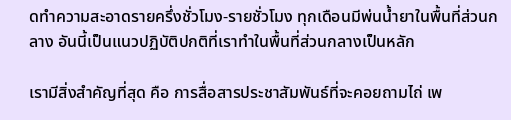ดทำความสะอาดรายครึ่งชั่วโมง-รายชั่วโมง ทุกเดือนมีพ่นน้ำยาในพื้นที่ส่วนกลาง อันนี้เป็นแนวปฏิบัติปกติที่เราทำในพื้นที่ส่วนกลางเป็นหลัก

เรามีสิ่งสำคัญที่สุด คือ การสื่อสารประชาสัมพันธ์ที่จะคอยถามไถ่ เพ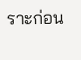ราะก่อน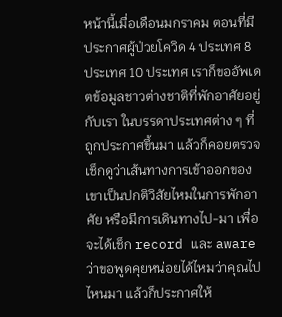หน้านี้เมื่อเดือนมกราคม ตอนที่มีประกาศผู้ป่วยโควิด 4 ประเทศ 8 ประเทศ 10 ประเทศ เราก็ขออัพเดตข้อมูลชาวต่างชาติที่พักอาศัยอยู่กับเรา ในบรรดาประเทศต่าง ๆ ที่ถูกประกาศขึ้นมา แล้วก็คอยตรวจเช็กดูว่าเส้นทางการเข้าออกของเขาเป็นปกติวิสัยไหมในการพักอาศัย หรือมีการเดินทางไป-มา เพื่อจะได้เช็ก record และ aware ว่าขอพูดคุยหน่อยได้ไหมว่าคุณไปไหนมา แล้วก็ประกาศให้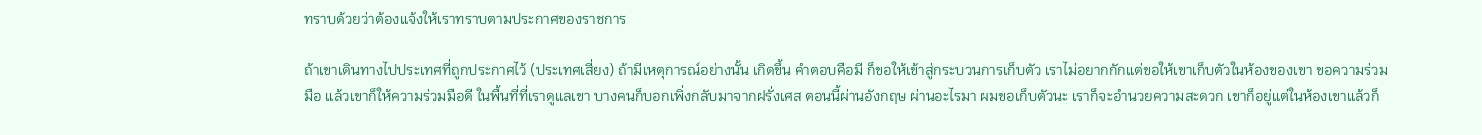ทราบด้วยว่าต้องแจ้งให้เราทราบตามประกาศของราชการ

ถ้าเขาเดินทางไปประเทศที่ถูกประกาศไว้ (ประเทศเสี่ยง) ถ้ามีเหตุการณ์อย่างนั้น เกิดขึ้น คำตอบคือมี ก็ขอให้เข้าสู่กระบวนการเก็บตัว เราไม่อยากกักแต่ขอให้เขาเก็บตัวในห้องของเขา ขอความร่วมมือ แล้วเขาก็ให้ความร่วมมือดี ในพื้นที่ที่เราดูแลเขา บางคนก็บอกเพิ่งกลับมาจากฝรั่งเศส ตอนนี้ผ่านอังกฤษ ผ่านอะไรมา ผมขอเก็บตัวนะ เราก็จะอำนวยความสะดวก เขาก็อยู่แต่ในห้องเขาแล้วก็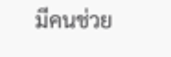มีคนช่วย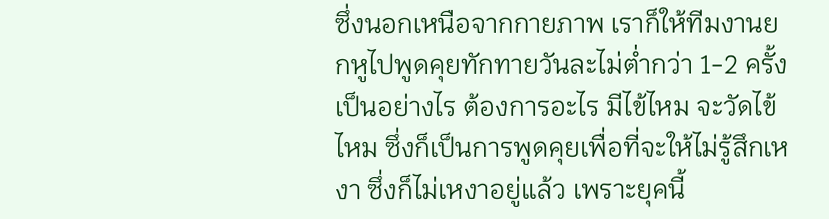ซึ่งนอกเหนือจากกายภาพ เราก็ให้ทีมงานยกหูไปพูดคุยทักทายวันละไม่ต่ำกว่า 1-2 ครั้ง เป็นอย่างไร ต้องการอะไร มีไข้ไหม จะวัดไข้ไหม ซึ่งก็เป็นการพูดคุยเพื่อที่จะให้ไม่รู้สึกเหงา ซึ่งก็ไม่เหงาอยู่แล้ว เพราะยุคนี้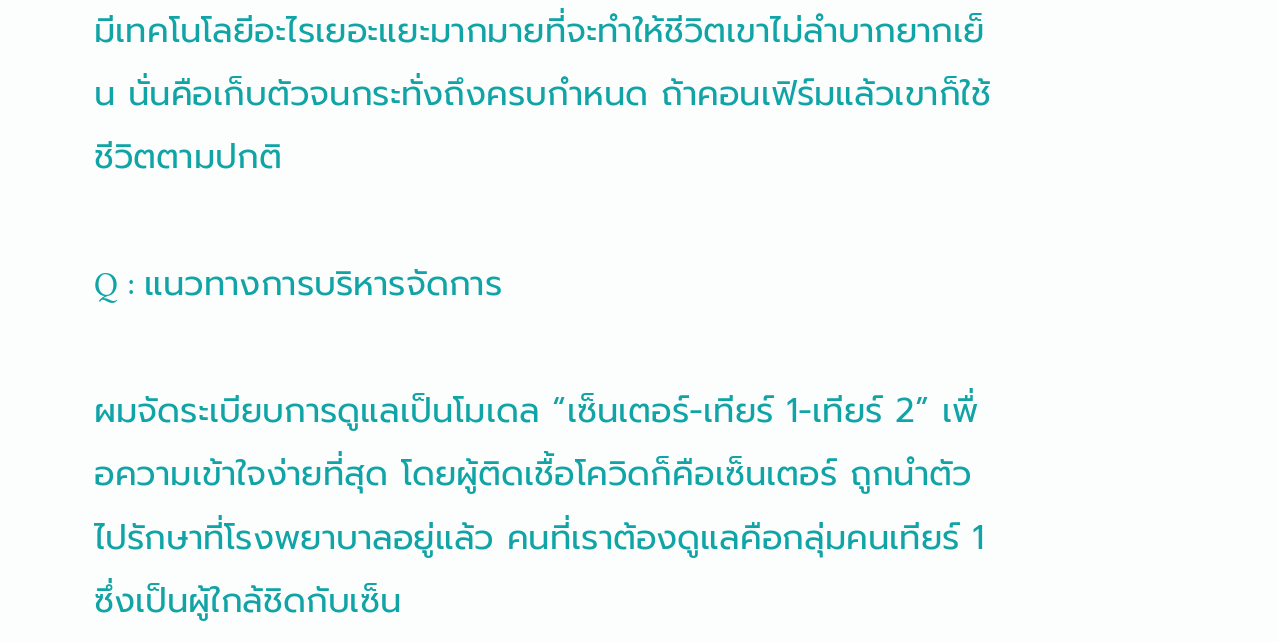มีเทคโนโลยีอะไรเยอะแยะมากมายที่จะทำให้ชีวิตเขาไม่ลำบากยากเย็น นั่นคือเก็บตัวจนกระทั่งถึงครบกำหนด ถ้าคอนเฟิร์มแล้วเขาก็ใช้ชีวิตตามปกติ

Q : แนวทางการบริหารจัดการ

ผมจัดระเบียบการดูแลเป็นโมเดล “เซ็นเตอร์-เทียร์ 1-เทียร์ 2” เพื่อความเข้าใจง่ายที่สุด โดยผู้ติดเชื้อโควิดก็คือเซ็นเตอร์ ถูกนำตัวไปรักษาที่โรงพยาบาลอยู่แล้ว คนที่เราต้องดูแลคือกลุ่มคนเทียร์ 1 ซึ่งเป็นผู้ใกล้ชิดกับเซ็น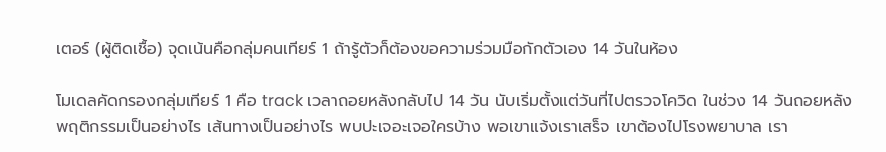เตอร์ (ผู้ติดเชื้อ) จุดเน้นคือกลุ่มคนเทียร์ 1 ถ้ารู้ตัวก็ต้องขอความร่วมมือกักตัวเอง 14 วันในห้อง

โมเดลคัดกรองกลุ่มเทียร์ 1 คือ track เวลาถอยหลังกลับไป 14 วัน นับเริ่มตั้งแต่วันที่ไปตรวจโควิด ในช่วง 14 วันถอยหลังพฤติกรรมเป็นอย่างไร เส้นทางเป็นอย่างไร พบปะเจอะเจอใครบ้าง พอเขาแจ้งเราเสร็จ เขาต้องไปโรงพยาบาล เรา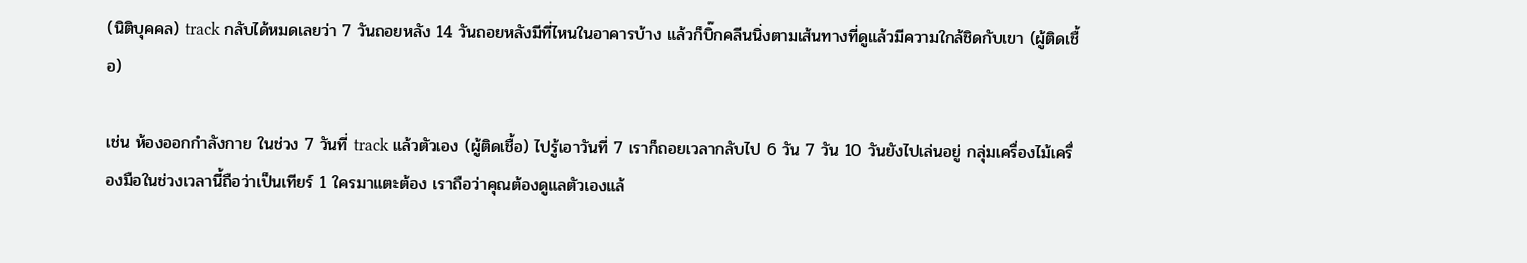(นิติบุคคล) track กลับได้หมดเลยว่า 7 วันถอยหลัง 14 วันถอยหลังมีที่ไหนในอาคารบ้าง แล้วก็บิ๊กคลีนนิ่งตามเส้นทางที่ดูแล้วมีความใกล้ชิดกับเขา (ผู้ติดเชื้อ)

เช่น ห้องออกกำลังกาย ในช่วง 7 วันที่ track แล้วตัวเอง (ผู้ติดเชื้อ) ไปรู้เอาวันที่ 7 เราก็ถอยเวลากลับไป 6 วัน 7 วัน 10 วันยังไปเล่นอยู่ กลุ่มเครื่องไม้เครื่องมือในช่วงเวลานี้ถือว่าเป็นเทียร์ 1 ใครมาแตะต้อง เราถือว่าคุณต้องดูแลตัวเองแล้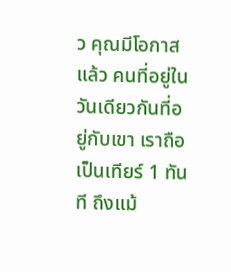ว คุณมีโอกาสแล้ว คนที่อยู่ในวันเดียวกันที่อยู่กับเขา เราถือเป็นเทียร์ 1 ทันที ถึงแม้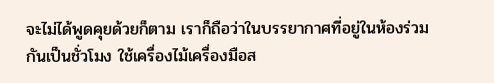จะไม่ได้พูดคุยด้วยก็ตาม เราก็ถือว่าในบรรยากาศที่อยู่ในห้องร่วมกันเป็นชั่วโมง ใช้เครื่องไม้เครื่องมือส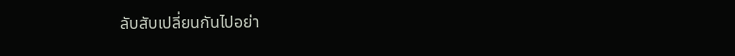ลับสับเปลี่ยนกันไปอย่า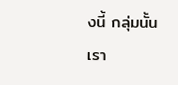งนี้ กลุ่มนั้นเรา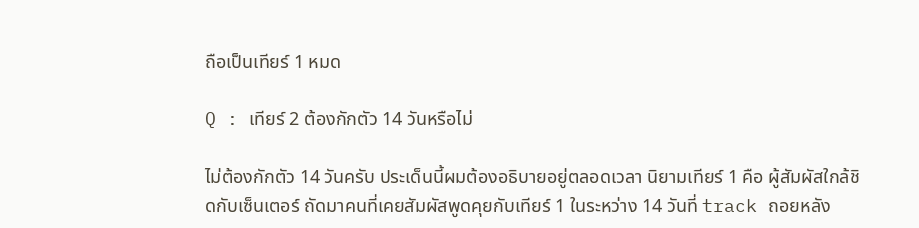ถือเป็นเทียร์ 1 หมด

Q : เทียร์ 2 ต้องกักตัว 14 วันหรือไม่

ไม่ต้องกักตัว 14 วันครับ ประเด็นนี้ผมต้องอธิบายอยู่ตลอดเวลา นิยามเทียร์ 1 คือ ผู้สัมผัสใกล้ชิดกับเซ็นเตอร์ ถัดมาคนที่เคยสัมผัสพูดคุยกับเทียร์ 1 ในระหว่าง 14 วันที่ track ถอยหลัง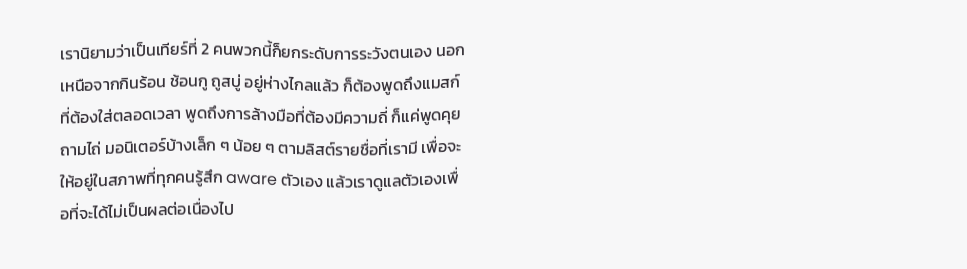เรานิยามว่าเป็นเทียร์ที่ 2 คนพวกนี้ก็ยกระดับการระวังตนเอง นอกเหนือจากกินร้อน ช้อนกู ถูสบู่ อยู่ห่างไกลแล้ว ก็ต้องพูดถึงแมสก์ที่ต้องใส่ตลอดเวลา พูดถึงการล้างมือที่ต้องมีความถี่ ก็แค่พูดคุยถามไถ่ มอนิเตอร์บ้างเล็ก ๆ น้อย ๆ ตามลิสต์รายชื่อที่เรามี เพื่อจะให้อยู่ในสภาพที่ทุกคนรู้สึก aware ตัวเอง แล้วเราดูแลตัวเองเพื่อที่จะได้ไม่เป็นผลต่อเนื่องไป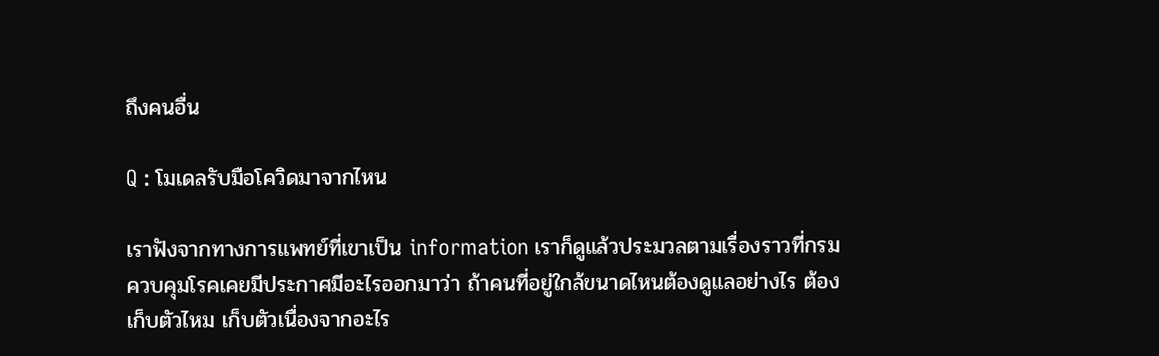ถึงคนอื่น

Q : โมเดลรับมือโควิดมาจากไหน

เราฟังจากทางการแพทย์ที่เขาเป็น information เราก็ดูแล้วประมวลตามเรื่องราวที่กรมควบคุมโรคเคยมีประกาศมีอะไรออกมาว่า ถ้าคนที่อยู่ใกล้ขนาดไหนต้องดูแลอย่างไร ต้องเก็บตัวไหม เก็บตัวเนื่องจากอะไร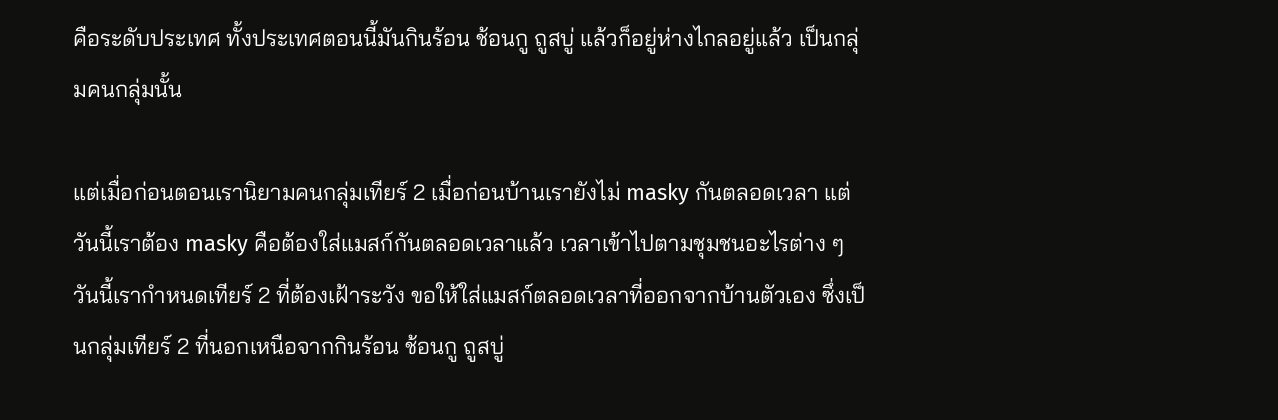คือระดับประเทศ ทั้งประเทศตอนนี้มันกินร้อน ช้อนกู ถูสบู่ แล้วก็อยู่ห่างไกลอยู่แล้ว เป็นกลุ่มคนกลุ่มนั้น

แต่เมื่อก่อนตอนเรานิยามคนกลุ่มเทียร์ 2 เมื่อก่อนบ้านเรายังไม่ masky กันตลอดเวลา แต่วันนี้เราต้อง masky คือต้องใส่แมสก์กันตลอดเวลาแล้ว เวลาเข้าไปตามชุมชนอะไรต่าง ๆ วันนี้เรากำหนดเทียร์ 2 ที่ต้องเฝ้าระวัง ขอให้ใส่แมสก์ตลอดเวลาที่ออกจากบ้านตัวเอง ซึ่งเป็นกลุ่มเทียร์ 2 ที่นอกเหนือจากกินร้อน ช้อนกู ถูสบู่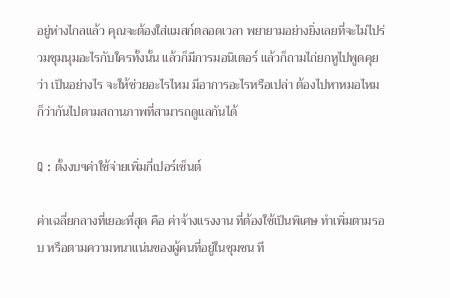อยู่ห่างไกลแล้ว คุณจะต้องใส่แมสก์ตลอดเวลา พยายามอย่างยิ่งเลยที่จะไม่ไปร่วมชุมนุมอะไรกับใครทั้งนั้น แล้วก็มีการมอนิเตอร์ แล้วก็ถามไถ่ยกหูไปพูดคุยว่า เป็นอย่างไร จะให้ช่วยอะไรไหม มีอาการอะไรหรือเปล่า ต้องไปหาหมอไหม ก็ว่ากันไปตามสถานภาพที่สามารถดูแลกันได้

Q : ตั้งงบฯค่าใช้จ่ายเพิ่มกี่เปอร์เซ็นต์

ค่าเฉลี่ยกลางที่เยอะที่สุด คือ ค่าจ้างแรงงาน ที่ต้องใช้เป็นพิเศษ ทำเพิ่มตามรอบ หรือตามความหนาแน่นของผู้คนที่อยู่ในชุมชน ที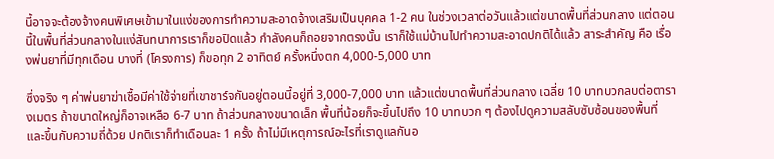นี้อาจจะต้องจ้างคนพิเศษเข้ามาในแง่ของการทำความสะอาดจ้างเสริมเป็นบุคคล 1-2 คน ในช่วงเวลาต่อวันแล้วแต่ขนาดพื้นที่ส่วนกลาง แต่ตอนนี้ในพื้นที่ส่วนกลางในแง่สันทนาการเราก็ขอปิดแล้ว กำลังคนก็ถอยจากตรงนั้น เราก็ใช้แม่บ้านไปทำความสะอาดปกติได้แล้ว สาระสำคัญ คือ เรื่องพ่นยาที่มีทุกเดือน บางที่ (โครงการ) ก็ขอทุก 2 อาทิตย์ ครั้งหนึ่งตก 4,000-5,000 บาท

ซึ่งจริง ๆ ค่าพ่นยาฆ่าเชื้อมีค่าใช้จ่ายที่เขาชาร์จกันอยู่ตอนนี้อยู่ที่ 3,000-7,000 บาท แล้วแต่ขนาดพื้นที่ส่วนกลาง เฉลี่ย 10 บาทบวกลบต่อตารางเมตร ถ้าขนาดใหญ่ก็อาจเหลือ 6-7 บาท ถ้าส่วนกลางขนาดเล็ก พื้นที่น้อยก็จะขึ้นไปถึง 10 บาทบวก ๆ ต้องไปดูความสลับซับซ้อนของพื้นที่ และขึ้นกับความถี่ด้วย ปกติเราก็ทำเดือนละ 1 ครั้ง ถ้าไม่มีเหตุการณ์อะไรที่เราดูแลกันอ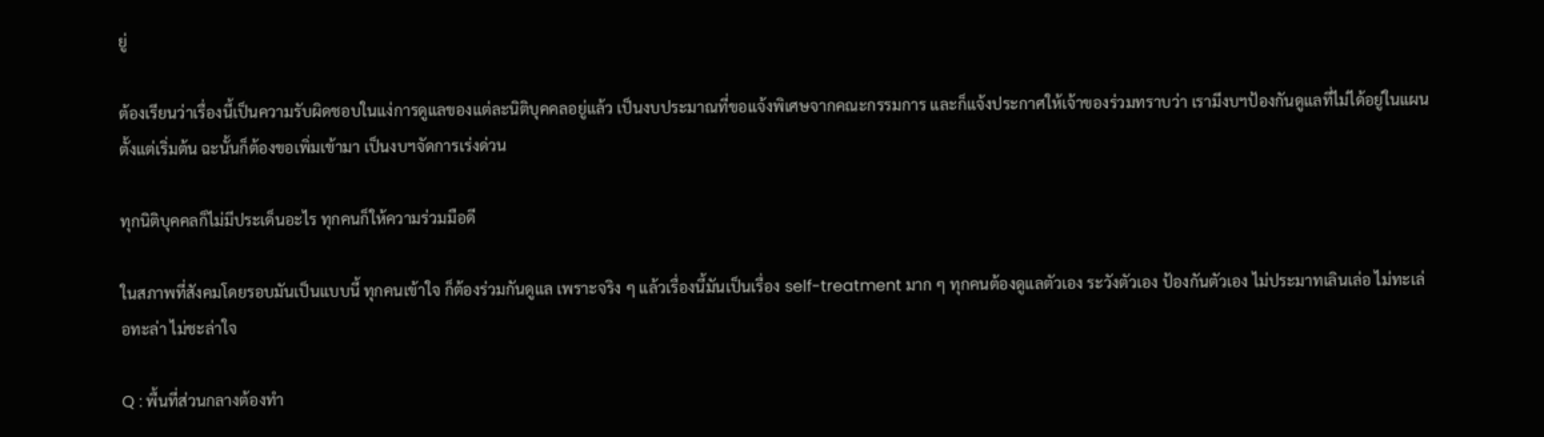ยู่

ต้องเรียนว่าเรื่องนี้เป็นความรับผิดชอบในแง่การดูแลของแต่ละนิติบุคคลอยู่แล้ว เป็นงบประมาณที่ขอแจ้งพิเศษจากคณะกรรมการ และก็แจ้งประกาศให้เจ้าของร่วมทราบว่า เรามีงบฯป้องกันดูแลที่ไม่ได้อยู่ในแผนตั้งแต่เริ่มต้น ฉะนั้นก็ต้องขอเพิ่มเข้ามา เป็นงบฯจัดการเร่งด่วน

ทุกนิติบุคคลก็ไม่มีประเด็นอะไร ทุกคนก็ให้ความร่วมมือดี

ในสภาพที่สังคมโดยรอบมันเป็นแบบนี้ ทุกคนเข้าใจ ก็ต้องร่วมกันดูแล เพราะจริง ๆ แล้วเรื่องนี้มันเป็นเรื่อง self-treatment มาก ๆ ทุกคนต้องดูแลตัวเอง ระวังตัวเอง ป้องกันตัวเอง ไม่ประมาทเลินเล่อ ไม่ทะเล่อทะล่า ไม่ชะล่าใจ

Q : พื้นที่ส่วนกลางต้องทำ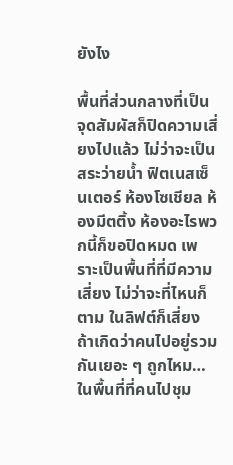ยังไง

พื้นที่ส่วนกลางที่เป็นจุดสัมผัสก็ปิดความเสี่ยงไปแล้ว ไม่ว่าจะเป็นสระว่ายน้ำ ฟิตเนสเซ็นเตอร์ ห้องโซเชียล ห้องมีตติ้ง ห้องอะไรพวกนี้ก็ขอปิดหมด เพราะเป็นพื้นที่ที่มีความเสี่ยง ไม่ว่าจะที่ไหนก็ตาม ในลิฟต์ก็เสี่ยง ถ้าเกิดว่าคนไปอยู่รวมกันเยอะ ๆ ถูกไหม… ในพื้นที่ที่คนไปชุม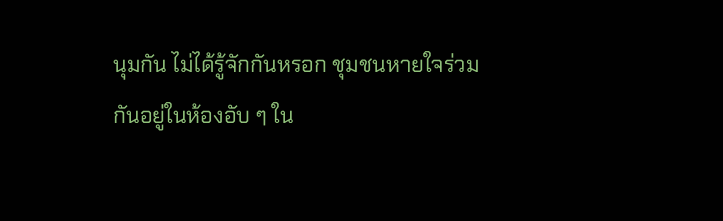นุมกัน ไม่ได้รู้จักกันหรอก ชุมชนหายใจร่วมกันอยู่ในห้องอับ ๆ ใน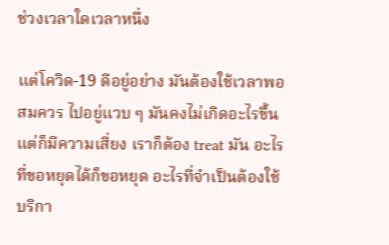ช่วงเวลาใดเวลาหนึ่ง

แต่โควิด-19 ดีอยู่อย่าง มันต้องใช้เวลาพอสมควร ไปอยู่แวบ ๆ มันคงไม่เกิดอะไรขึ้น แต่ก็มีความเสี่ยง เราก็ต้อง treat มัน อะไรที่ขอหยุดได้ก็ขอหยุด อะไรที่จำเป็นต้องใช้บริกา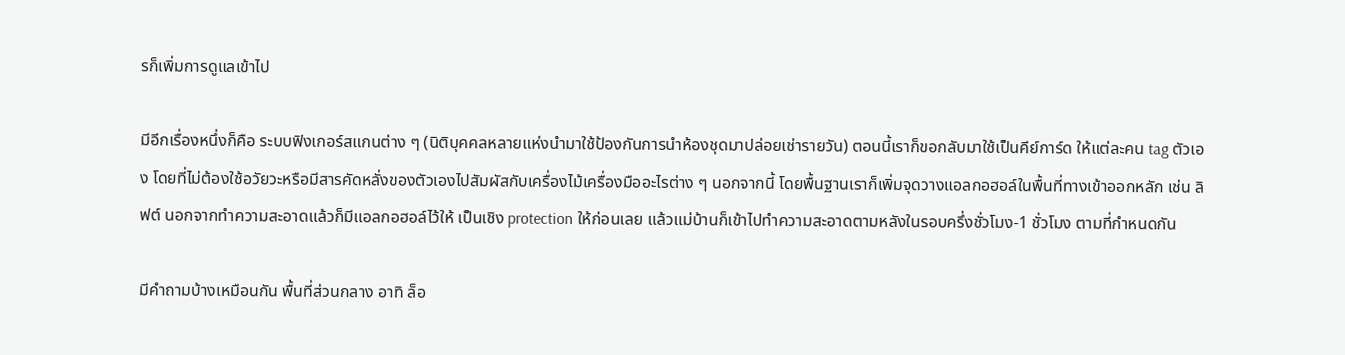รก็เพิ่มการดูแลเข้าไป

มีอีกเรื่องหนึ่งก็คือ ระบบฟิงเกอร์สแกนต่าง ๆ (นิติบุคคลหลายแห่งนำมาใช้ป้องกันการนำห้องชุดมาปล่อยเช่ารายวัน) ตอนนี้เราก็ขอกลับมาใช้เป็นคีย์การ์ด ให้แต่ละคน tag ตัวเอง โดยที่ไม่ต้องใช้อวัยวะหรือมีสารคัดหลั่งของตัวเองไปสัมผัสกับเครื่องไม้เครื่องมืออะไรต่าง ๆ นอกจากนี้ โดยพื้นฐานเราก็เพิ่มจุดวางแอลกอฮอล์ในพื้นที่ทางเข้าออกหลัก เช่น ลิฟต์ นอกจากทำความสะอาดแล้วก็มีแอลกอฮอล์ไว้ให้ เป็นเชิง protection ให้ก่อนเลย แล้วแม่บ้านก็เข้าไปทำความสะอาดตามหลังในรอบครึ่งชั่วโมง-1 ชั่วโมง ตามที่กำหนดกัน

มีคำถามบ้างเหมือนกัน พื้นที่ส่วนกลาง อาทิ ล็อ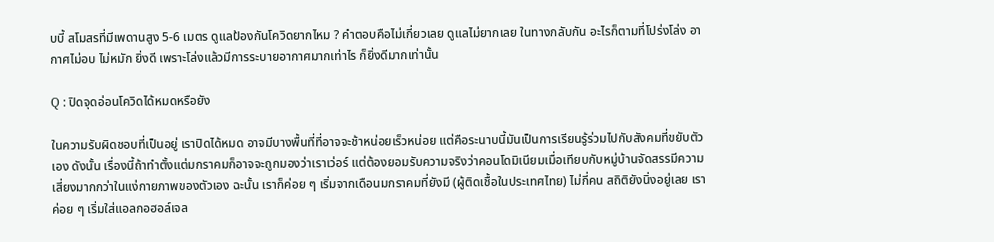บบี้ สโมสรที่มีเพดานสูง 5-6 เมตร ดูแลป้องกันโควิดยากไหม ? คำตอบคือไม่เกี่ยวเลย ดูแลไม่ยากเลย ในทางกลับกัน อะไรก็ตามที่โปร่งโล่ง อากาศไม่อบ ไม่หมัก ยิ่งดี เพราะโล่งแล้วมีการระบายอากาศมากเท่าไร ก็ยิ่งดีมากเท่านั้น

Q : ปิดจุดอ่อนโควิดได้หมดหรือยัง

ในความรับผิดชอบที่เป็นอยู่ เราปิดได้หมด อาจมีบางพื้นที่ที่อาจจะช้าหน่อยเร็วหน่อย แต่คือระนาบนี้มันเป็นการเรียนรู้ร่วมไปกับสังคมที่ขยับตัวเอง ดังนั้น เรื่องนี้ถ้าทำตั้งแต่มกราคมก็อาจจะถูกมองว่าเราเว่อร์ แต่ต้องยอมรับความจริงว่าคอนโดมิเนียมเมื่อเทียบกับหมู่บ้านจัดสรรมีความเสี่ยงมากกว่าในแง่กายภาพของตัวเอง ฉะนั้น เราก็ค่อย ๆ เริ่มจากเดือนมกราคมที่ยังมี (ผู้ติดเชื้อในประเทศไทย) ไม่กี่คน สถิติยังนิ่งอยู่เลย เราค่อย ๆ เริ่มใส่แอลกอฮอล์เจล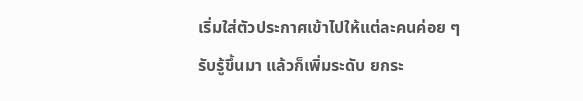เริ่มใส่ตัวประกาศเข้าไปให้แต่ละคนค่อย ๆ รับรู้ขึ้นมา แล้วก็เพิ่มระดับ ยกระ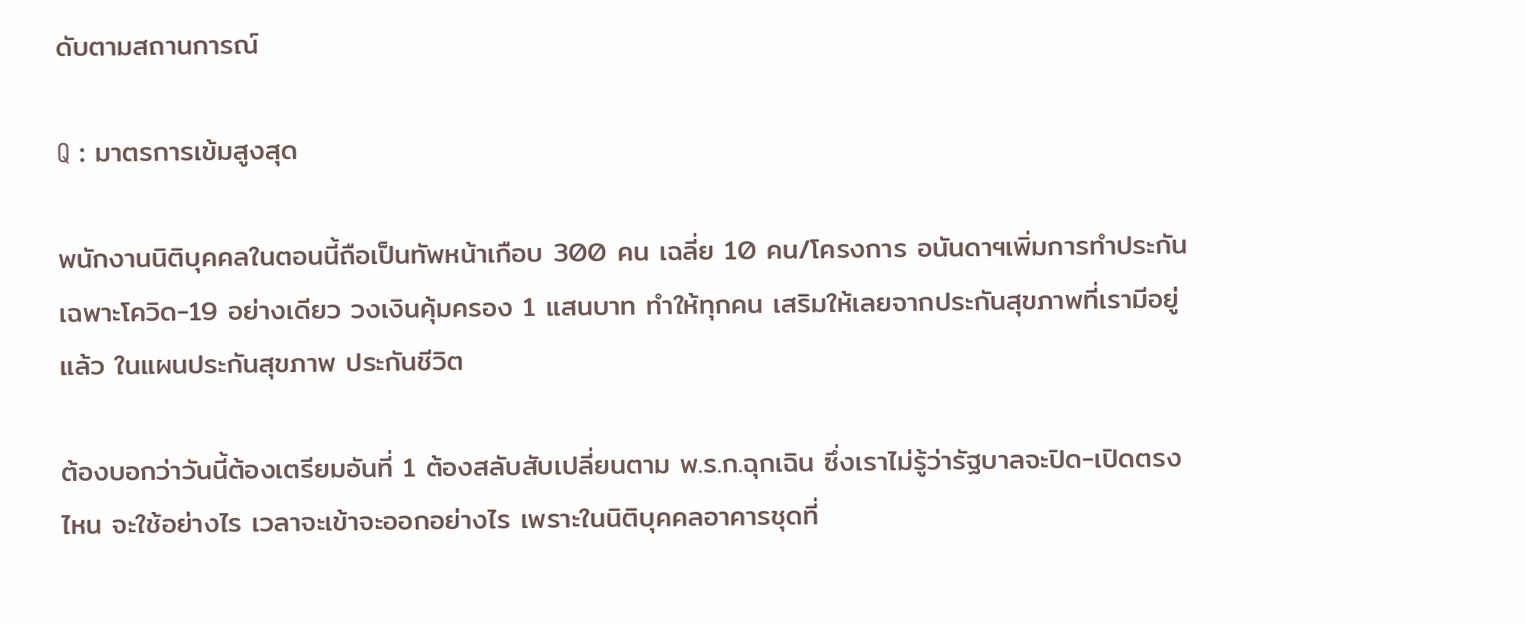ดับตามสถานการณ์

Q : มาตรการเข้มสูงสุด

พนักงานนิติบุคคลในตอนนี้ถือเป็นทัพหน้าเกือบ 300 คน เฉลี่ย 10 คน/โครงการ อนันดาฯเพิ่มการทำประกันเฉพาะโควิด-19 อย่างเดียว วงเงินคุ้มครอง 1 แสนบาท ทำให้ทุกคน เสริมให้เลยจากประกันสุขภาพที่เรามีอยู่แล้ว ในแผนประกันสุขภาพ ประกันชีวิต

ต้องบอกว่าวันนี้ต้องเตรียมอันที่ 1 ต้องสลับสับเปลี่ยนตาม พ.ร.ก.ฉุกเฉิน ซึ่งเราไม่รู้ว่ารัฐบาลจะปิด-เปิดตรงไหน จะใช้อย่างไร เวลาจะเข้าจะออกอย่างไร เพราะในนิติบุคคลอาคารชุดที่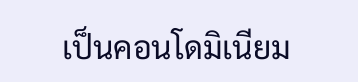เป็นคอนโดมิเนียม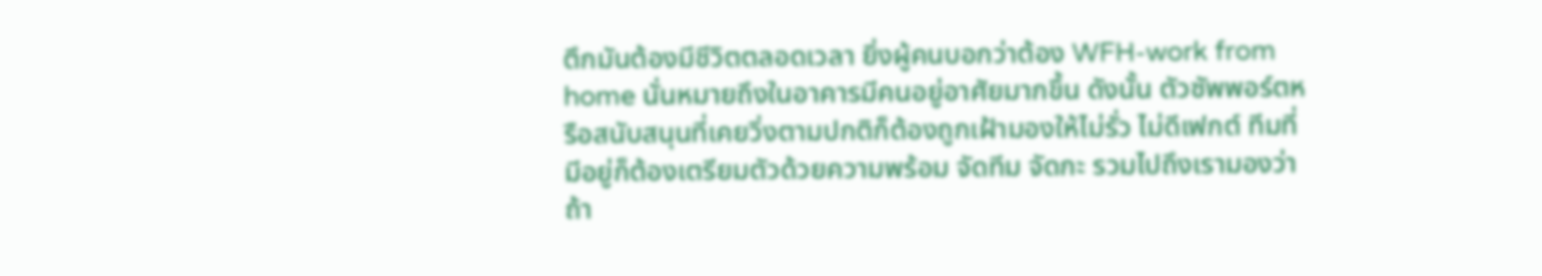ตึกมันต้องมีชีวิตตลอดเวลา ยิ่งผู้คนบอกว่าต้อง WFH-work from home นั่นหมายถึงในอาคารมีคนอยู่อาศัยมากขึ้น ดังนั้น ตัวซัพพอร์ตหรือสนับสนุนที่เคยวิ่งตามปกติก็ต้องถูกเฝ้ามองให้ไม่รั่ว ไม่ดีเฟกต์ ทีมที่มีอยู่ก็ต้องเตรียมตัวด้วยความพร้อม จัดทีม จัดกะ รวมไปถึงเรามองว่าถ้า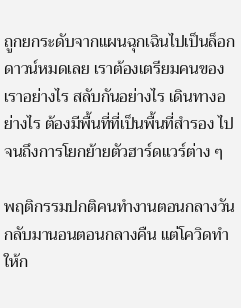ถูกยกระดับจากแผนฉุกเฉินไปเป็นล็อกดาวน์หมดเลย เราต้องเตรียมคนของเราอย่างไร สลับกันอย่างไร เดินทางอย่างไร ต้องมีพื้นที่ที่เป็นพื้นที่สำรอง ไปจนถึงการโยกย้ายตัวฮาร์ดแวร์ต่าง ๆ

พฤติกรรมปกติคนทำงานตอนกลางวันกลับมานอนตอนกลางคืน แต่โควิดทำให้ก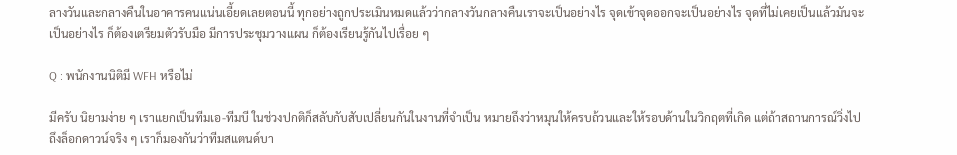ลางวันและกลางคืนในอาคารคนแน่นเอี้ยดเลยตอนนี้ ทุกอย่างถูกประเมินหมดแล้วว่ากลางวันกลางคืนเราจะเป็นอย่างไร จุดเข้าจุดออกจะเป็นอย่างไร จุดที่ไม่เคยเป็นแล้วมันจะเป็นอย่างไร ก็ต้องเตรียมตัวรับมือ มีการประชุมวางแผน ก็ต้องเรียนรู้กันไปเรื่อย ๆ

Q : พนักงานนิติมี WFH หรือไม่

มีครับ นิยามง่าย ๆ เราแยกเป็นทีมเอ-ทีมบี ในช่วงปกติก็สลับกับสับเปลี่ยนกันในงานที่จำเป็น หมายถึงว่าหมุนให้ครบถ้วนและให้รอบด้านในวิกฤตที่เกิด แต่ถ้าสถานการณ์วิ่งไปถึงล็อกดาวน์จริง ๆ เราก็มองกันว่าทีมสแตนด์บา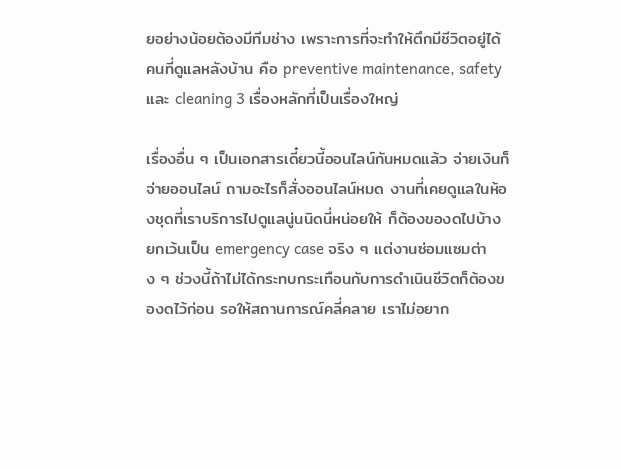ยอย่างน้อยต้องมีทีมช่าง เพราะการที่จะทำให้ตึกมีชีวิตอยู่ได้ คนที่ดูแลหลังบ้าน คือ preventive maintenance, safety และ cleaning 3 เรื่องหลักที่เป็นเรื่องใหญ่

เรื่องอื่น ๆ เป็นเอกสารเดี๋ยวนี้ออนไลน์กันหมดแล้ว จ่ายเงินก็จ่ายออนไลน์ ถามอะไรก็สั่งออนไลน์หมด งานที่เคยดูแลในห้องชุดที่เราบริการไปดูแลนู่นนิดนี่หน่อยให้ ก็ต้องของดไปบ้าง ยกเว้นเป็น emergency case จริง ๆ แต่งานซ่อมแซมต่าง ๆ ช่วงนี้ถ้าไม่ได้กระทบกระเทือนกับการดำเนินชีวิตก็ต้องของดไว้ก่อน รอให้สถานการณ์คลี่คลาย เราไม่อยาก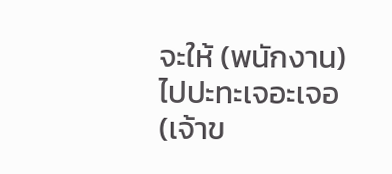จะให้ (พนักงาน) ไปปะทะเจอะเจอ (เจ้าข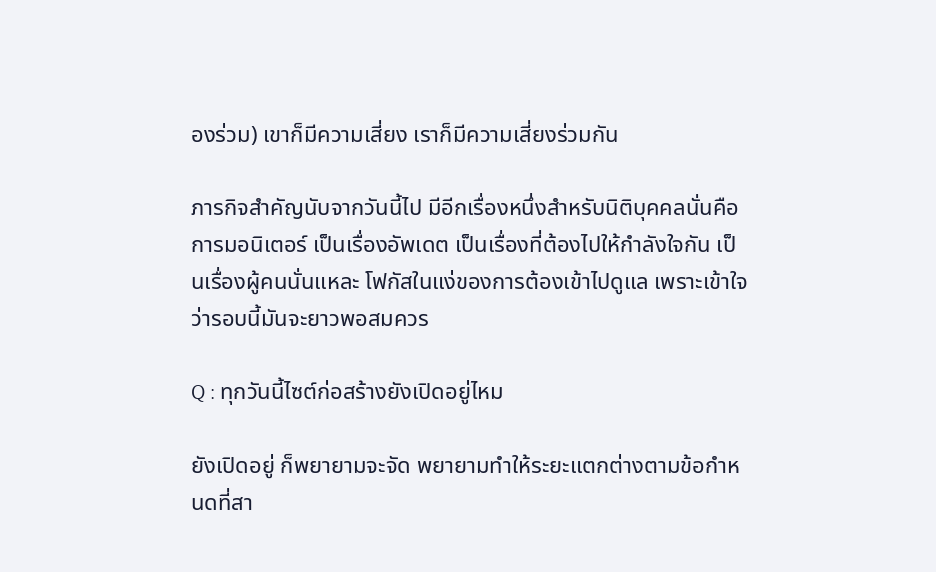องร่วม) เขาก็มีความเสี่ยง เราก็มีความเสี่ยงร่วมกัน

ภารกิจสำคัญนับจากวันนี้ไป มีอีกเรื่องหนึ่งสำหรับนิติบุคคลนั่นคือการมอนิเตอร์ เป็นเรื่องอัพเดต เป็นเรื่องที่ต้องไปให้กำลังใจกัน เป็นเรื่องผู้คนนั่นแหละ โฟกัสในแง่ของการต้องเข้าไปดูแล เพราะเข้าใจว่ารอบนี้มันจะยาวพอสมควร

Q : ทุกวันนี้ไซต์ก่อสร้างยังเปิดอยู่ไหม

ยังเปิดอยู่ ก็พยายามจะจัด พยายามทำให้ระยะแตกต่างตามข้อกำหนดที่สา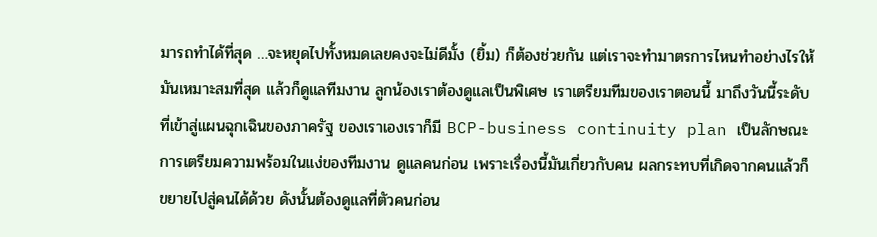มารถทำได้ที่สุด …จะหยุดไปทั้งหมดเลยคงจะไม่ดีมั้ง (ยิ้ม) ก็ต้องช่วยกัน แต่เราจะทำมาตรการไหนทำอย่างไรให้มันเหมาะสมที่สุด แล้วก็ดูแลทีมงาน ลูกน้องเราต้องดูแลเป็นพิเศษ เราเตรียมทีมของเราตอนนี้ มาถึงวันนี้ระดับที่เข้าสู่แผนฉุกเฉินของภาครัฐ ของเราเองเราก็มี BCP-business continuity plan เป็นลักษณะการเตรียมความพร้อมในแง่ของทีมงาน ดูแลคนก่อน เพราะเรื่องนี้มันเกี่ยวกับคน ผลกระทบที่เกิดจากคนแล้วก็ขยายไปสู่คนได้ด้วย ดังนั้นต้องดูแลที่ตัวคนก่อน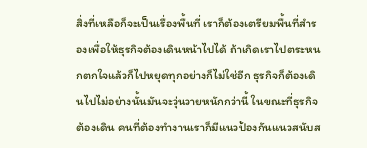สิ่งที่เหลือก็จะเป็นเรื่องพื้นที่ เราก็ต้องเตรียมพื้นที่สำรองเพื่อให้ธุรกิจต้องเดินหน้าไปได้ ถ้าเกิดเราไปตระหนกตกใจแล้วก็ไปหยุดทุกอย่างก็ไม่ใช่อีก ธุรกิจก็ต้องเดินไปไม่อย่างนั้นมันจะวุ่นวายหนักกว่านี้ ในขณะที่ธุรกิจต้องเดิน คนที่ต้องทำงานเราก็มีแนวป้องกันแนวสนับส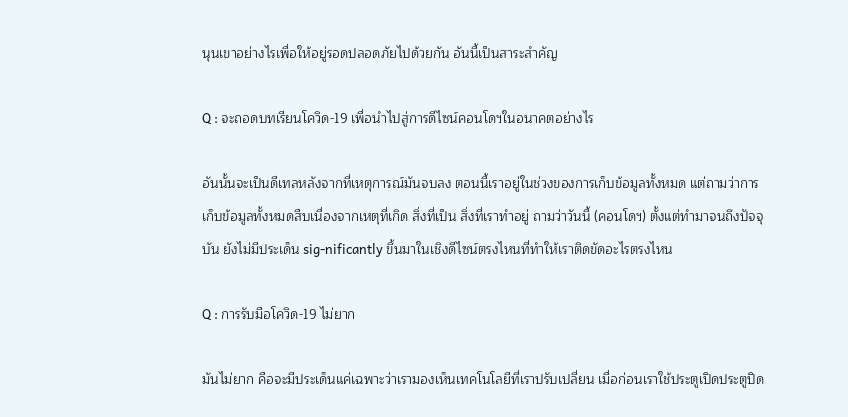นุนเขาอย่างไรเพื่อให้อยู่รอดปลอดภัยไปด้วยกัน อันนี้เป็นสาระสำคัญ

Q : จะถอดบทเรียนโควิด-19 เพื่อนำไปสู่การดีไซน์คอนโดฯในอนาคตอย่างไร

อันนั้นจะเป็นดีเทลหลังจากที่เหตุการณ์มันจบลง ตอนนี้เราอยู่ในช่วงของการเก็บข้อมูลทั้งหมด แต่ถามว่าการเก็บข้อมูลทั้งหมดสืบเนื่องจากเหตุที่เกิด สิ่งที่เป็น สิ่งที่เราทำอยู่ ถามว่าวันนี้ (คอนโดฯ) ตั้งแต่ทำมาจนถึงปัจจุบัน ยังไม่มีประเด็น sig-nificantly ขึ้นมาในเชิงดีไซน์ตรงไหนที่ทำให้เราติดขัดอะไรตรงไหน

Q : การรับมือโควิด-19 ไม่ยาก

มันไม่ยาก คือจะมีประเด็นแค่เฉพาะว่าเรามองเห็นเทคโนโลยีที่เราปรับเปลี่ยน เมื่อก่อนเราใช้ประตูเปิดประตูปิด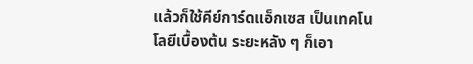แล้วก็ใช้คีย์การ์ดแอ็กเซส เป็นเทคโนโลยีเบื้องต้น ระยะหลัง ๆ ก็เอา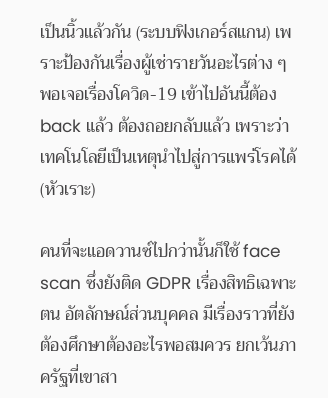เป็นนิ้วแล้วกัน (ระบบฟิงเกอร์สแกน) เพราะป้องกันเรื่องผู้เช่ารายวันอะไรต่าง ๆ พอเจอเรื่องโควิด-19 เข้าไปอันนี้ต้อง back แล้ว ต้องถอยกลับแล้ว เพราะว่าเทคโนโลยีเป็นเหตุนำไปสู่การแพร่โรคได้ (หัวเราะ)

คนที่จะแอดวานซ์ไปกว่านั้นก็ใช้ face scan ซึ่งยังติด GDPR เรื่องสิทธิเฉพาะตน อัตลักษณ์ส่วนบุคคล มีเรื่องราวที่ยังต้องศึกษาต้องอะไรพอสมควร ยกเว้นภาครัฐที่เขาสา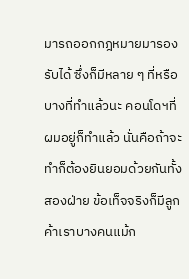มารถออกกฎหมายมารองรับได้ ซึ่งก็มีหลาย ๆ ที่หรือบางที่ทำแล้วนะ คอนโดฯที่ผมอยู่ก็ทำแล้ว นั่นคือถ้าจะทำก็ต้องยินยอมด้วยกันทั้งสองฝ่าย ข้อเท็จจริงก็มีลูกค้าเราบางคนแม้ก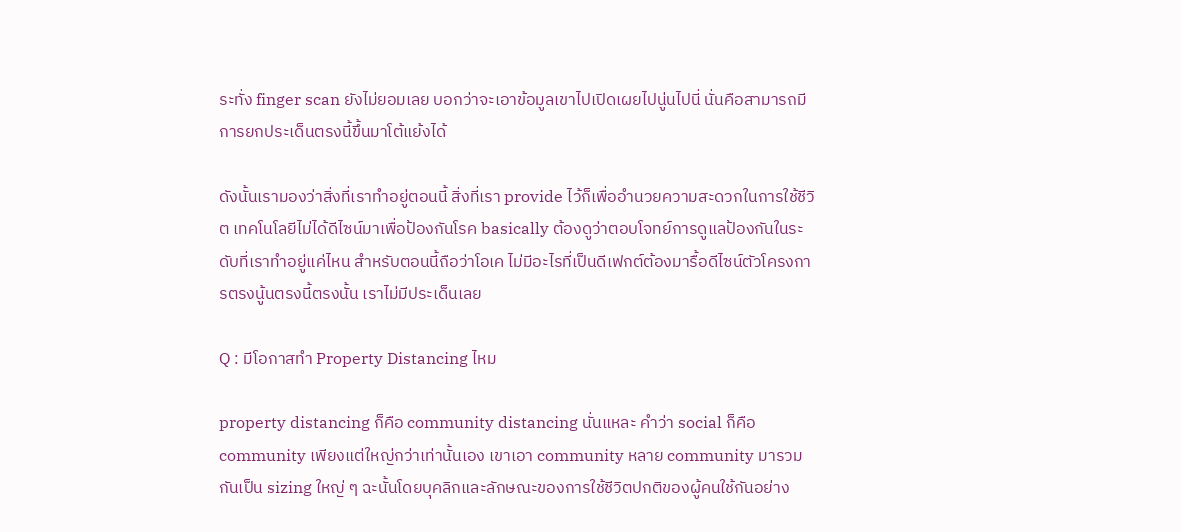ระทั่ง finger scan ยังไม่ยอมเลย บอกว่าจะเอาข้อมูลเขาไปเปิดเผยไปนู่นไปนี่ นั่นคือสามารถมีการยกประเด็นตรงนี้ขึ้นมาโต้แย้งได้

ดังนั้นเรามองว่าสิ่งที่เราทำอยู่ตอนนี้ สิ่งที่เรา provide ไว้ก็เพื่ออำนวยความสะดวกในการใช้ชีวิต เทคโนโลยีไม่ได้ดีไซน์มาเพื่อป้องกันโรค basically ต้องดูว่าตอบโจทย์การดูแลป้องกันในระดับที่เราทำอยู่แค่ไหน สำหรับตอนนี้ถือว่าโอเค ไม่มีอะไรที่เป็นดีเฟกต์ต้องมารื้อดีไซน์ตัวโครงการตรงนู้นตรงนี้ตรงนั้น เราไม่มีประเด็นเลย

Q : มีโอกาสทำ Property Distancing ไหม

property distancing ก็คือ community distancing นั่นแหละ คำว่า social ก็คือ community เพียงแต่ใหญ่กว่าเท่านั้นเอง เขาเอา community หลาย community มารวมกันเป็น sizing ใหญ่ ๆ ฉะนั้นโดยบุคลิกและลักษณะของการใช้ชีวิตปกติของผู้คนใช้กันอย่าง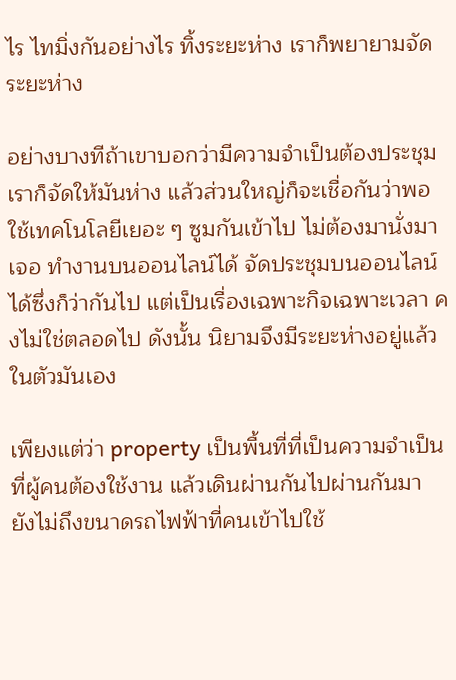ไร ไทมิ่งกันอย่างไร ทิ้งระยะห่าง เราก็พยายามจัดระยะห่าง

อย่างบางทีถ้าเขาบอกว่ามีความจำเป็นต้องประชุม เราก็จัดให้มันห่าง แล้วส่วนใหญ่ก็จะเชื่อกันว่าพอใช้เทคโนโลยีเยอะ ๆ ซูมกันเข้าไป ไม่ต้องมานั่งมาเจอ ทำงานบนออนไลน์ได้ จัดประชุมบนออนไลน์ได้ซึ่งก็ว่ากันไป แต่เป็นเรื่องเฉพาะกิจเฉพาะเวลา คงไม่ใช่ตลอดไป ดังนั้น นิยามจึงมีระยะห่างอยู่แล้วในตัวมันเอง

เพียงแต่ว่า property เป็นพื้นที่ที่เป็นความจำเป็นที่ผู้คนต้องใช้งาน แล้วเดินผ่านกันไปผ่านกันมา ยังไม่ถึงขนาดรถไฟฟ้าที่คนเข้าไปใช้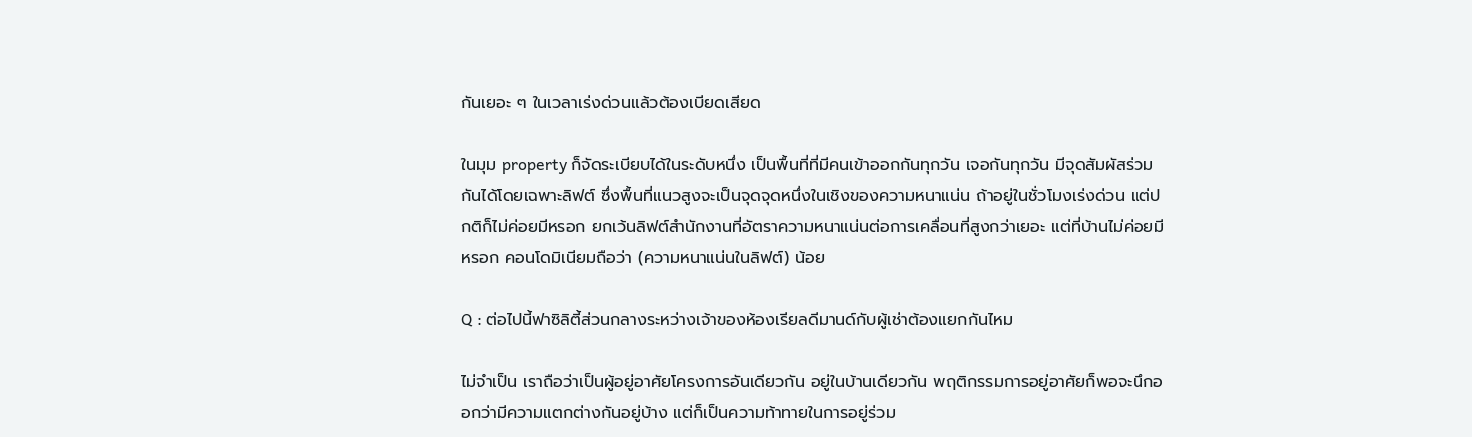กันเยอะ ๆ ในเวลาเร่งด่วนแล้วต้องเบียดเสียด

ในมุม property ก็จัดระเบียบได้ในระดับหนึ่ง เป็นพื้นที่ที่มีคนเข้าออกกันทุกวัน เจอกันทุกวัน มีจุดสัมผัสร่วมกันได้โดยเฉพาะลิฟต์ ซึ่งพื้นที่แนวสูงจะเป็นจุดจุดหนึ่งในเชิงของความหนาแน่น ถ้าอยู่ในชั่วโมงเร่งด่วน แต่ปกติก็ไม่ค่อยมีหรอก ยกเว้นลิฟต์สำนักงานที่อัตราความหนาแน่นต่อการเคลื่อนที่สูงกว่าเยอะ แต่ที่บ้านไม่ค่อยมีหรอก คอนโดมิเนียมถือว่า (ความหนาแน่นในลิฟต์) น้อย

Q : ต่อไปนี้ฟาซิลิตี้ส่วนกลางระหว่างเจ้าของห้องเรียลดีมานด์กับผู้เช่าต้องแยกกันไหม

ไม่จำเป็น เราถือว่าเป็นผู้อยู่อาศัยโครงการอันเดียวกัน อยู่ในบ้านเดียวกัน พฤติกรรมการอยู่อาศัยก็พอจะนึกออกว่ามีความแตกต่างกันอยู่บ้าง แต่ก็เป็นความท้าทายในการอยู่ร่วม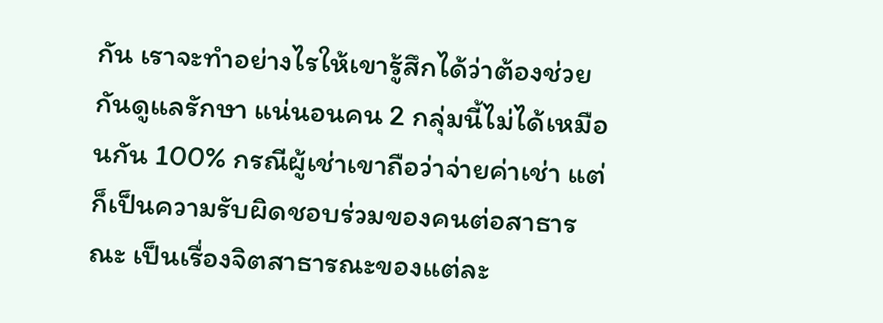กัน เราจะทำอย่างไรให้เขารู้สึกได้ว่าต้องช่วยกันดูแลรักษา แน่นอนคน 2 กลุ่มนี้ไม่ได้เหมือนกัน 100% กรณีผู้เช่าเขาถือว่าจ่ายค่าเช่า แต่ก็เป็นความรับผิดชอบร่วมของคนต่อสาธารณะ เป็นเรื่องจิตสาธารณะของแต่ละ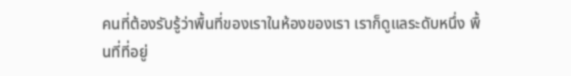คนที่ต้องรับรู้ว่าพื้นที่ของเราในห้องของเรา เราก็ดูแลระดับหนึ่ง พื้นที่ที่อยู่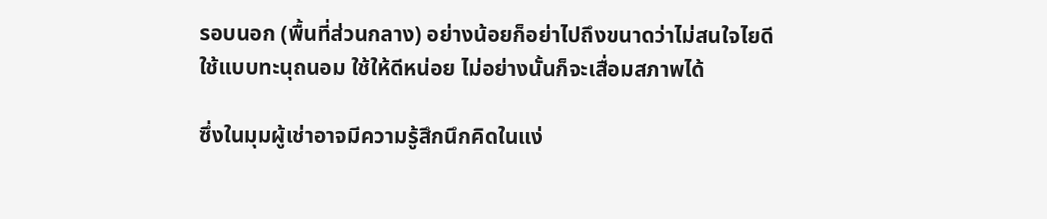รอบนอก (พื้นที่ส่วนกลาง) อย่างน้อยก็อย่าไปถึงขนาดว่าไม่สนใจไยดี ใช้แบบทะนุถนอม ใช้ให้ดีหน่อย ไม่อย่างนั้นก็จะเสื่อมสภาพได้

ซึ่งในมุมผู้เช่าอาจมีความรู้สึกนึกคิดในแง่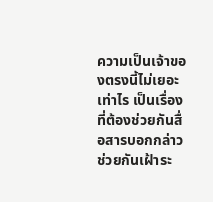ความเป็นเจ้าของตรงนี้ไม่เยอะเท่าไร เป็นเรื่องที่ต้องช่วยกันสื่อสารบอกกล่าว ช่วยกันเฝ้าระ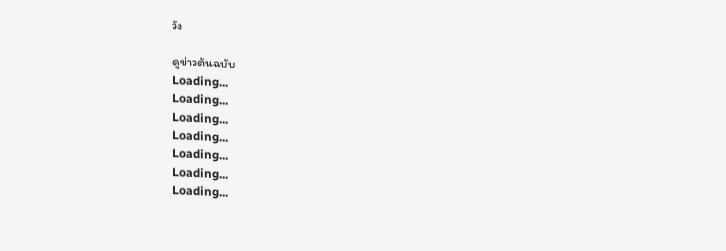วัง

ดูข่าวต้นฉบับ
Loading...
Loading...
Loading...
Loading...
Loading...
Loading...
Loading...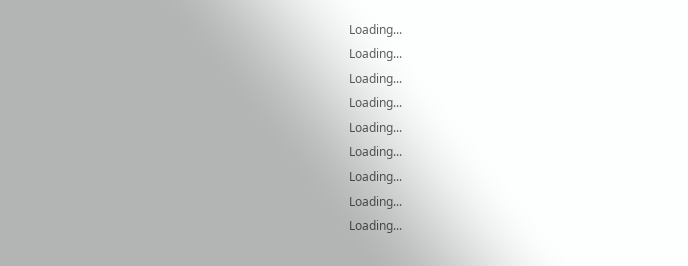Loading...
Loading...
Loading...
Loading...
Loading...
Loading...
Loading...
Loading...
Loading...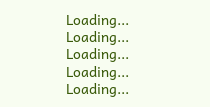Loading...
Loading...
Loading...
Loading...
Loading...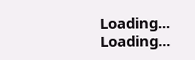Loading...
Loading...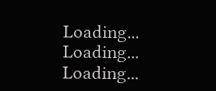Loading...
Loading...
Loading...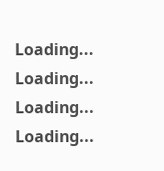Loading...
Loading...
Loading...
Loading...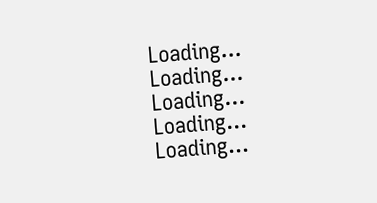Loading...
Loading...
Loading...
Loading...
Loading...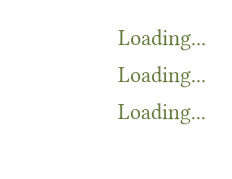Loading...
Loading...
Loading...